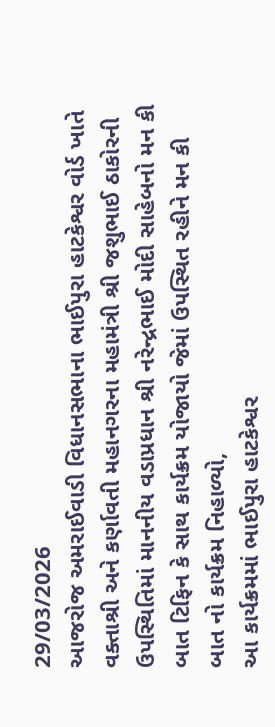29/03/2026
આજરોજ અમરાઈવાડી વિધાનસભાના ભાઈપુરા હાટકેશ્વર વોર્ડ ખાતે વક્તાશ્રી અને કર્ણાવતી મહાનગરના મહામંત્રી શ્રી જશુભાઈ ઠાકોરની ઉપસ્થિતિમાં માનનીય વડાપ્રધાન શ્રી નરેન્દ્રભાઈ મોદી સાહેબનો મન કી બાત ટિફિન કે સાથ કાર્યક્રમ યોજાયો જેમાં ઉપસ્થિત રહીને મન કી બાત નો કાર્યક્રમ નિહાળ્યો,
આ કાર્યક્રમમાં ભાઈપુરા હાટકેશ્વર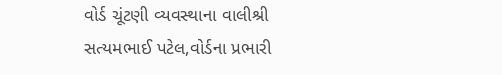વોર્ડ ચૂંટણી વ્યવસ્થાના વાલીશ્રી સત્યમભાઈ પટેલ,વોર્ડના પ્રભારી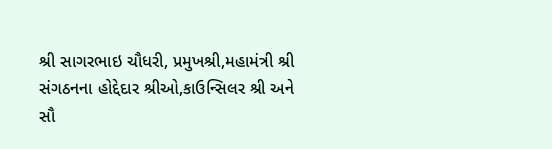શ્રી સાગરભાઇ ચૌધરી, પ્રમુખશ્રી,મહામંત્રી શ્રી સંગઠનના હોદ્દેદાર શ્રીઓ,કાઉન્સિલર શ્રી અને સૌ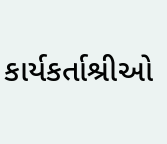કાર્યકર્તાશ્રીઓ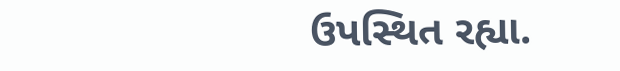ઉપસ્થિત રહ્યા.